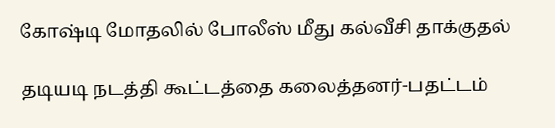கோஷ்டி மோதலில் போலீஸ் மீது கல்வீசி தாக்குதல்

தடியடி நடத்தி கூட்டத்தை கலைத்தனர்-பதட்டம்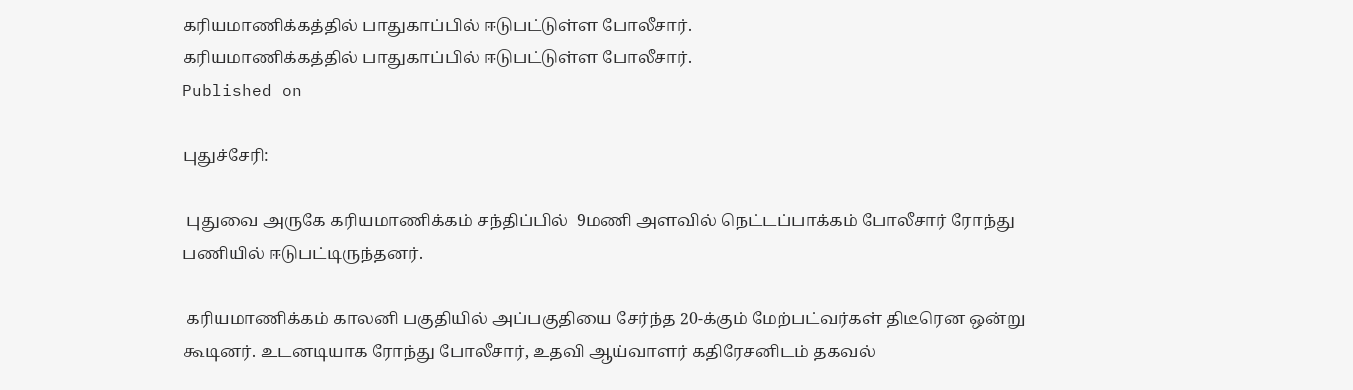கரியமாணிக்கத்தில் பாதுகாப்பில் ஈடுபட்டுள்ள போலீசார்.
கரியமாணிக்கத்தில் பாதுகாப்பில் ஈடுபட்டுள்ள போலீசார்.
Published on

புதுச்சேரி:

 புதுவை அருகே கரியமாணிக்கம் சந்திப்பில்  9மணி அளவில் நெட்டப்பாக்கம் போலீசார் ரோந்து பணியில் ஈடுபட்டிருந்தனர்.

 கரியமாணிக்கம் காலனி பகுதியில் அப்பகுதியை சேர்ந்த 20-க்கும் மேற்பட்வர்கள் திடீரென ஒன்று கூடினர். உடனடியாக ரோந்து போலீசார், உதவி ஆய்வாளர் கதிரேசனிடம் தகவல்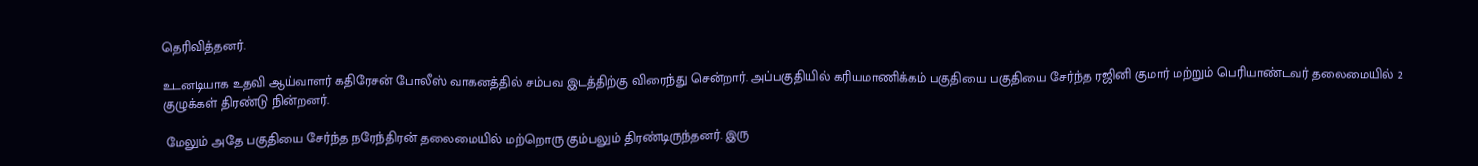தெரிவித்தனர்.

உடனடியாக உதவி ஆய்வாளர் கதிரேசன் போலீஸ் வாகனத்தில் சம்பவ இடத்திற்கு விரைந்து சென்றார். அப்பகுதியில் கரியமாணிக்கம் பகுதியை பகுதியை சேர்ந்த ரஜினி குமார் மற்றும் பெரியாண்டவர் தலைமையில் 2 குழுக்கள் திரண்டு நின்றனர்.

 மேலும் அதே பகுதியை சேர்ந்த நரேந்திரன் தலைமையில் மற்றொரு கும்பலும் திரண்டிருந்தனர். இரு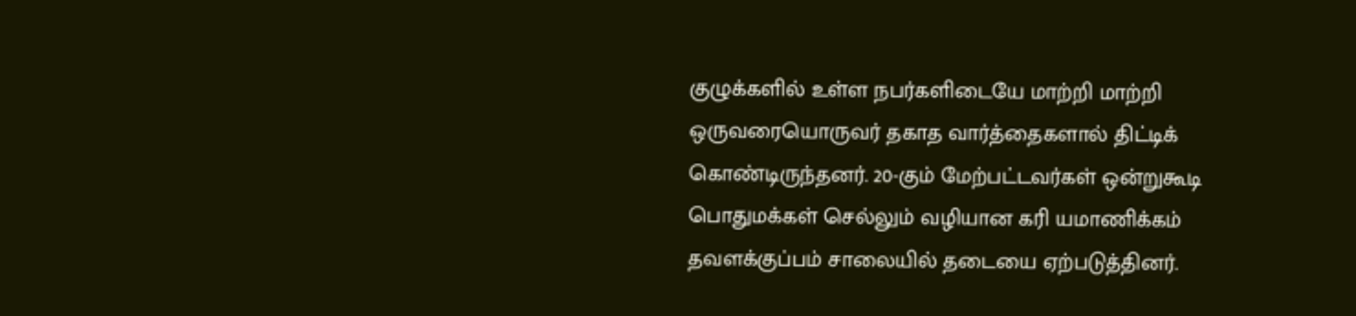குழுக்களில் உள்ள நபர்களிடையே மாற்றி மாற்றி ஒருவரையொருவர் தகாத வார்த்தைகளால் திட்டிக் கொண்டிருந்தனர். 20-கும் மேற்பட்டவர்கள் ஒன்றுகூடி பொதுமக்கள் செல்லும் வழியான கரி யமாணிக்கம் தவளக்குப்பம் சாலையில் தடையை ஏற்படுத்தினர்.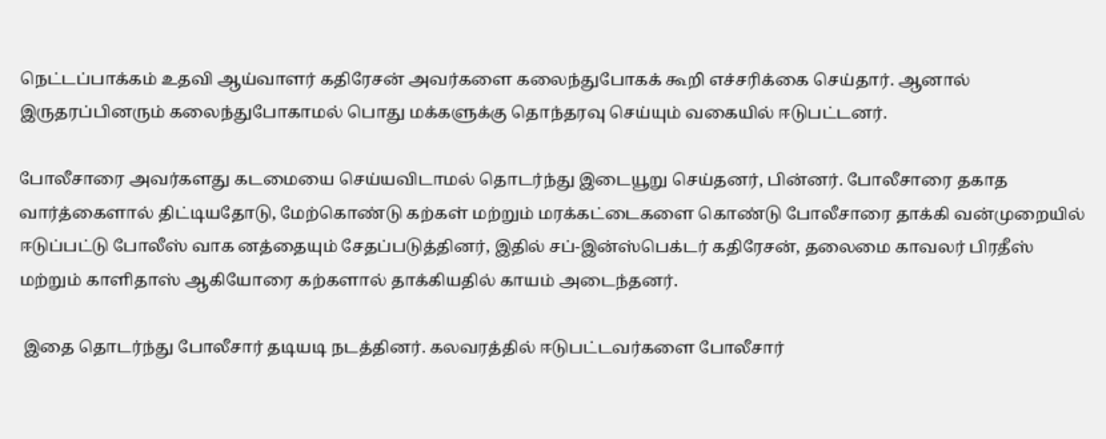நெட்டப்பாக்கம் உதவி ஆய்வாளர் கதிரேசன் அவர்களை கலைந்துபோகக் கூறி எச்சரிக்கை செய்தார். ஆனால் இருதரப்பினரும் கலைந்துபோகாமல் பொது மக்களுக்கு தொந்தரவு செய்யும் வகையில் ஈடுபட்டனர்.

போலீசாரை அவர்களது கடமையை செய்யவிடாமல் தொடர்ந்து இடையூறு செய்தனர், பின்னர். போலீசாரை தகாத வார்த்கைளால் திட்டியதோடு, மேற்கொண்டு கற்கள் மற்றும் மரக்கட்டைகளை கொண்டு போலீசாரை தாக்கி வன்முறையில் ஈடுப்பட்டு போலீஸ் வாக னத்தையும் சேதப்படுத்தினர், இதில் சப்-இன்ஸ்பெக்டர் கதிரேசன், தலைமை காவலர் பிரதீஸ் மற்றும் காளிதாஸ் ஆகியோரை கற்களால் தாக்கியதில் காயம் அடைந்தனர்.

 இதை தொடர்ந்து போலீசார் தடியடி நடத்தினர். கலவரத்தில் ஈடுபட்டவர்களை போலீசார்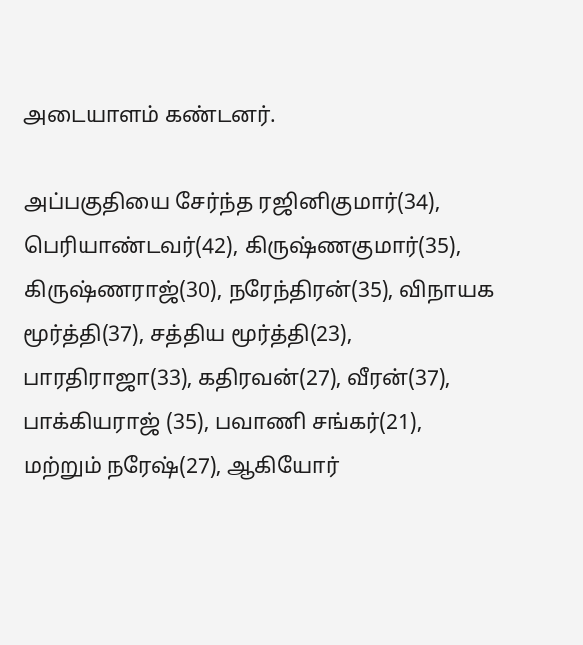அடையாளம் கண்டனர்.

அப்பகுதியை சேர்ந்த ரஜினிகுமார்(34), பெரியாண்டவர்(42), கிருஷ்ணகுமார்(35), கிருஷ்ணராஜ்(30), நரேந்திரன்(35), விநாயக மூர்த்தி(37), சத்திய மூர்த்தி(23), பாரதிராஜா(33), கதிரவன்(27), வீரன்(37), பாக்கியராஜ் (35), பவாணி சங்கர்(21), மற்றும் நரேஷ்(27), ஆகியோர்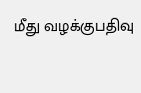மீது வழக்குபதிவு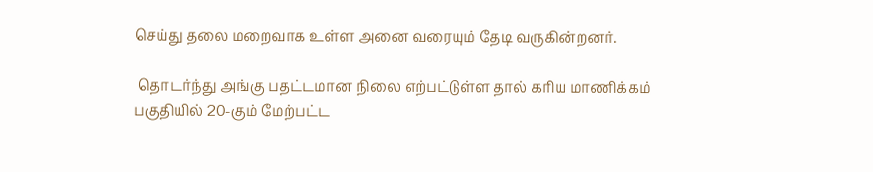செய்து தலை மறைவாக உள்ள அனை வரையும் தேடி வருகின்றனர்.

 தொடர்ந்து அங்கு பதட்டமான நிலை எற்பட்டுள்ள தால் கரிய மாணிக்கம் பகுதியில் 20-கும் மேற்பட்ட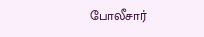போலீசார்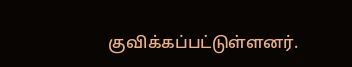குவிக்கப்பட்டுள்ளனர்.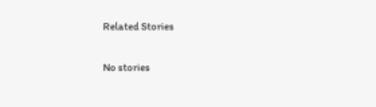Related Stories

No stories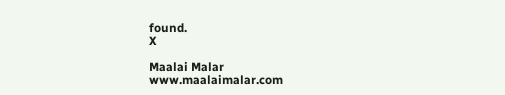found.
X

Maalai Malar
www.maalaimalar.com